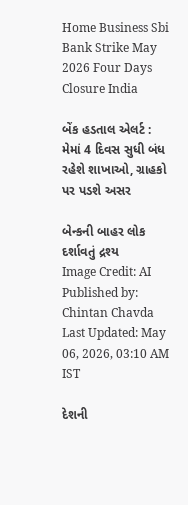Home Business Sbi Bank Strike May 2026 Four Days Closure India

બેંક હડતાલ એલર્ટ : મેમાં 4 દિવસ સુધી બંધ રહેશે શાખાઓ, ગ્રાહકો પર પડશે અસર

બેન્કની બાહર લોક દર્શાવતું દ્રશ્ય
Image Credit: AI
Published by: Chintan Chavda
Last Updated: May 06, 2026, 03:10 AM IST

દેશની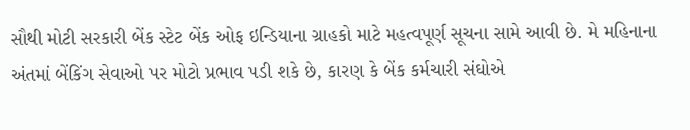સૌથી મોટી સરકારી બેંક સ્ટેટ બેંક ઓફ ઇન્ડિયાના ગ્રાહકો માટે મહત્વપૂર્ણ સૂચના સામે આવી છે. મે મહિનાના અંતમાં બેંકિંગ સેવાઓ પર મોટો પ્રભાવ પડી શકે છે, કારણ કે બેંક કર્મચારી સંઘોએ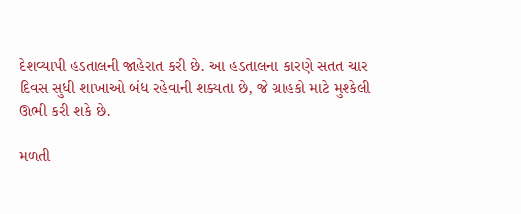દેશવ્યાપી હડતાલની જાહેરાત કરી છે. આ હડતાલના કારણે સતત ચાર દિવસ સુધી શાખાઓ બંધ રહેવાની શક્યતા છે, જે ગ્રાહકો માટે મુશ્કેલી ઊભી કરી શકે છે.

મળતી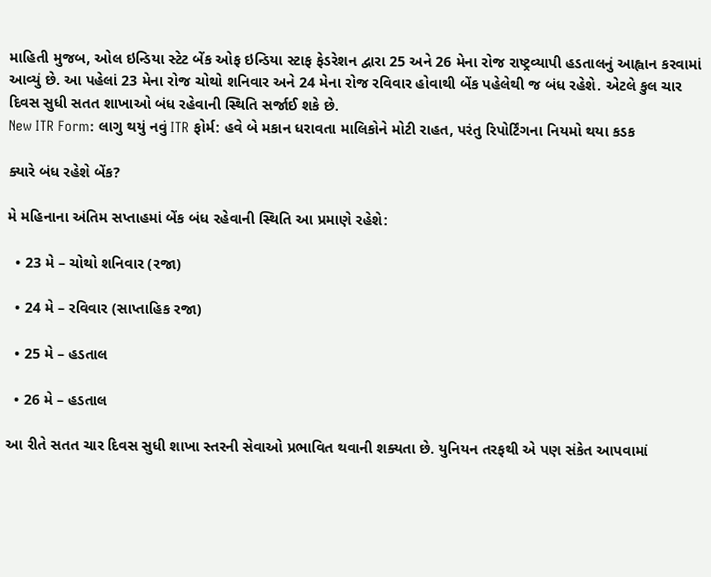માહિતી મુજબ, ઓલ ઇન્ડિયા સ્ટેટ બેંક ઓફ ઇન્ડિયા સ્ટાફ ફેડરેશન દ્વારા 25 અને 26 મેના રોજ રાષ્ટ્રવ્યાપી હડતાલનું આહ્વાન કરવામાં આવ્યું છે. આ પહેલાં 23 મેના રોજ ચોથો શનિવાર અને 24 મેના રોજ રવિવાર હોવાથી બેંક પહેલેથી જ બંધ રહેશે. એટલે કુલ ચાર દિવસ સુધી સતત શાખાઓ બંધ રહેવાની સ્થિતિ સર્જાઈ શકે છે.
New ITR Form: લાગુ થયું નવું ITR ફોર્મ: હવે બે મકાન ધરાવતા માલિકોને મોટી રાહત, પરંતુ રિપોર્ટિંગના નિયમો થયા કડક

ક્યારે બંધ રહેશે બેંક?

મે મહિનાના અંતિમ સપ્તાહમાં બેંક બંધ રહેવાની સ્થિતિ આ પ્રમાણે રહેશે:

  • 23 મે – ચોથો શનિવાર (રજા)

  • 24 મે – રવિવાર (સાપ્તાહિક રજા)

  • 25 મે – હડતાલ

  • 26 મે – હડતાલ

આ રીતે સતત ચાર દિવસ સુધી શાખા સ્તરની સેવાઓ પ્રભાવિત થવાની શક્યતા છે. યુનિયન તરફથી એ પણ સંકેત આપવામાં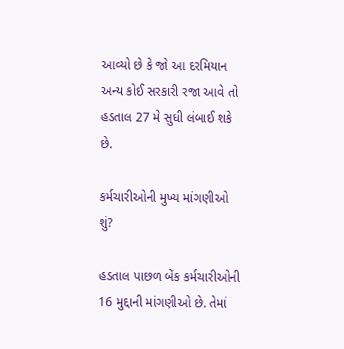આવ્યો છે કે જો આ દરમિયાન અન્ય કોઈ સરકારી રજા આવે તો હડતાલ 27 મે સુધી લંબાઈ શકે છે.

કર્મચારીઓની મુખ્ય માંગણીઓ શું?

હડતાલ પાછળ બેંક કર્મચારીઓની 16 મુદ્દાની માંગણીઓ છે. તેમાં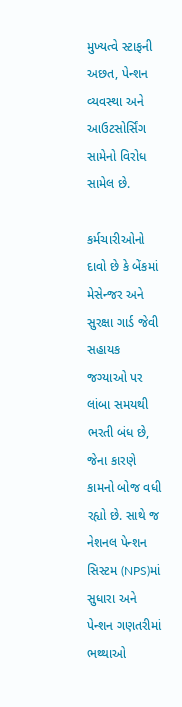મુખ્યત્વે સ્ટાફની અછત, પેન્શન વ્યવસ્થા અને આઉટસોર્સિંગ સામેનો વિરોધ સામેલ છે.

કર્મચારીઓનો દાવો છે કે બેંકમાં મેસેન્જર અને સુરક્ષા ગાર્ડ જેવી સહાયક જગ્યાઓ પર લાંબા સમયથી ભરતી બંધ છે, જેના કારણે કામનો બોજ વધી રહ્યો છે. સાથે જ નેશનલ પેન્શન સિસ્ટમ (NPS)માં સુધારા અને પેન્શન ગણતરીમાં ભથ્થાઓ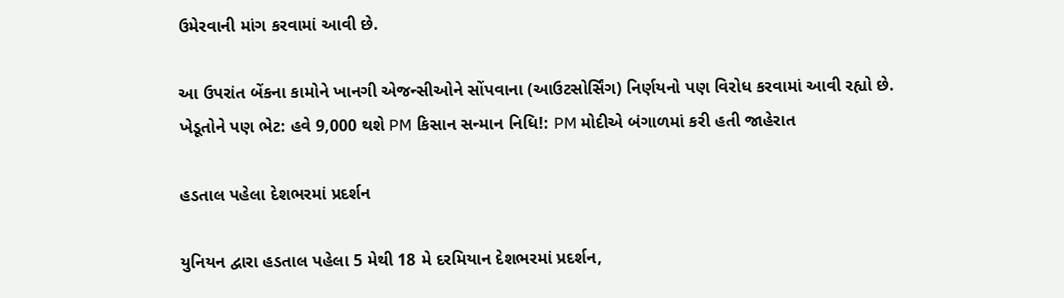ઉમેરવાની માંગ કરવામાં આવી છે.

આ ઉપરાંત બેંકના કામોને ખાનગી એજન્સીઓને સોંપવાના (આઉટસોર્સિંગ) નિર્ણયનો પણ વિરોધ કરવામાં આવી રહ્યો છે.
ખેડૂતોને પણ ભેટ: હવે 9,000 થશે PM કિસાન સન્માન નિધિ!: PM મોદીએ બંગાળમાં કરી હતી જાહેરાત

હડતાલ પહેલા દેશભરમાં પ્રદર્શન

યુનિયન દ્વારા હડતાલ પહેલા 5 મેથી 18 મે દરમિયાન દેશભરમાં પ્રદર્શન,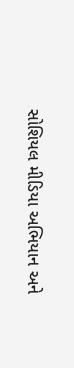સોશિયલ મીડિયા અભિયાન અને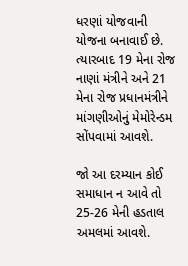ધરણાં યોજવાની યોજના બનાવાઈ છે. ત્યારબાદ 19 મેના રોજ નાણાં મંત્રીને અને 21 મેના રોજ પ્રધાનમંત્રીને માંગણીઓનું મેમોરેન્ડમ સોંપવામાં આવશે.

જો આ દરમ્યાન કોઈ સમાધાન ન આવે તો 25-26 મેની હડતાલ અમલમાં આવશે.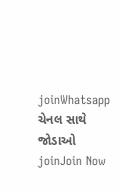joinWhatsapp ચેનલ સાથે જોડાઓ
joinJoin Now